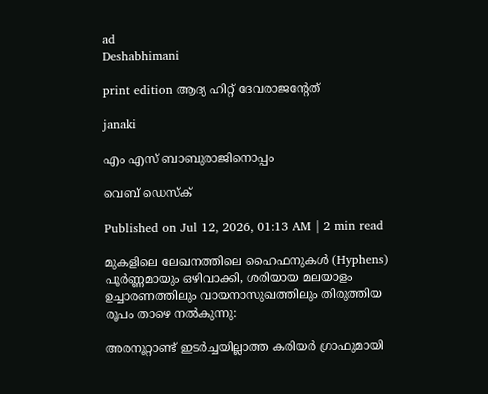ad
Deshabhimani

print edition ആദ്യ ഹിറ്റ് ദേവരാജന്റേത്

janaki

എം എസ് ബാബുരാജിനൊപ്പം

വെബ് ഡെസ്ക്

Published on Jul 12, 2026, 01:13 AM | 2 min read

മുകളിലെ ലേഖനത്തിലെ ഹൈഫനുകൾ (Hyphens) പൂർണ്ണമായും ഒഴിവാക്കി, ശരിയായ മലയാളം ഉച്ചാരണത്തിലും വായനാസുഖത്തിലും തിരുത്തിയ രൂപം താഴെ നൽകുന്നു:

അരനൂറ്റാണ്ട് ഇടർച്ചയില്ലാത്ത കരിയർ ഗ്രാഫുമായി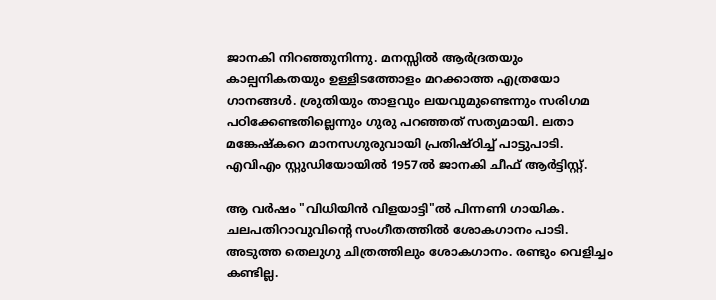ജാനകി നിറഞ്ഞുനിന്നു. മനസ്സിൽ ആർദ്രതയും കാല്പനികതയും ഉള്ളിടത്തോളം മറക്കാത്ത എത്രയോ ഗാനങ്ങൾ. ശ്രുതിയും താളവും ലയവുമുണ്ടെന്നും സരിഗമ പഠിക്കേണ്ടതില്ലെന്നും ഗുരു പറഞ്ഞത് സത്യമായി. ലതാ മങ്കേഷ്കറെ മാനസഗുരുവായി പ്രതിഷ്ഠിച്ച് പാട്ടുപാടി. എവിഎം സ്റ്റുഡിയോയിൽ 1957ൽ ജാനകി ചീഫ് ആർട്ടിസ്റ്റ്.

ആ വർഷം "വിധിയിൻ വിളയാട്ടി"ൽ പിന്നണി ഗായിക. ചലപതിറാവുവിന്റെ സംഗീതത്തിൽ ശോകഗാനം പാടി. അടുത്ത തെലുഗു ചിത്രത്തിലും ശോകഗാനം. രണ്ടും വെളിച്ചം കണ്ടില്ല.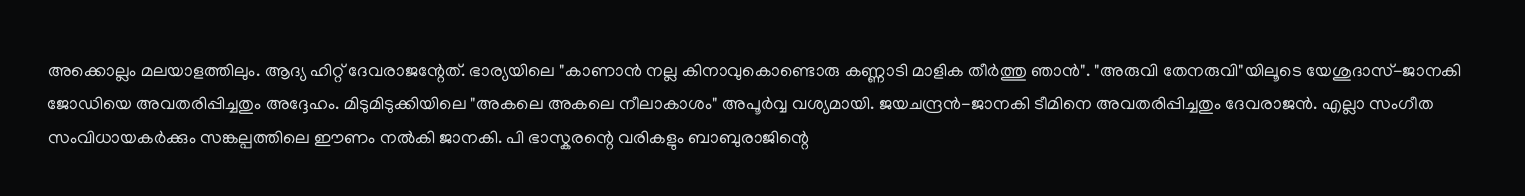അക്കൊല്ലം മലയാളത്തിലും. ആദ്യ ഹിറ്റ് ദേവരാജന്റേത്. ഭാര്യയിലെ "കാണാൻ നല്ല കിനാവുകൊണ്ടൊരു കണ്ണാടി മാളിക തീർത്തു ഞാൻ". "അരുവി തേനരുവി"യിലൂടെ യേശുദാസ്-ജാനകി ജോഡിയെ അവതരിപ്പിച്ചതും അദ്ദേഹം. മിടുമിടുക്കിയിലെ "അകലെ അകലെ നീലാകാശം" അപൂർവ്വ വശ്യമായി. ജയചന്ദ്രൻ-ജാനകി ടീമിനെ അവതരിപ്പിച്ചതും ദേവരാജൻ. എല്ലാ സംഗീത സംവിധായകർക്കും സങ്കല്പത്തിലെ ഈണം നൽകി ജാനകി. പി ഭാസ്കരന്റെ വരികളും ബാബുരാജിന്റെ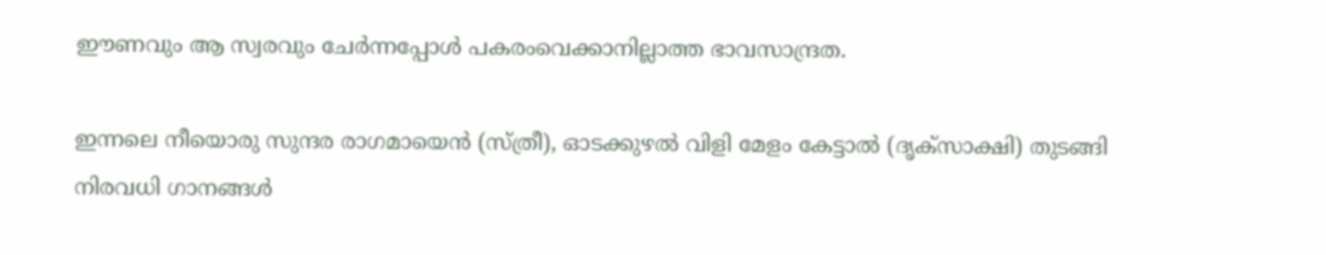ഈണവും ആ സ്വരവും ചേർന്നപ്പോൾ പകരംവെക്കാനില്ലാത്ത ഭാവസാന്ദ്രത.

ഇന്നലെ നീയൊരു സുന്ദര രാഗമായെൻ (സ്ത്രീ), ഓടക്കുഴൽ വിളി മേളം കേട്ടാൽ (ദൃക്സാക്ഷി) തുടങ്ങി നിരവധി ഗാനങ്ങൾ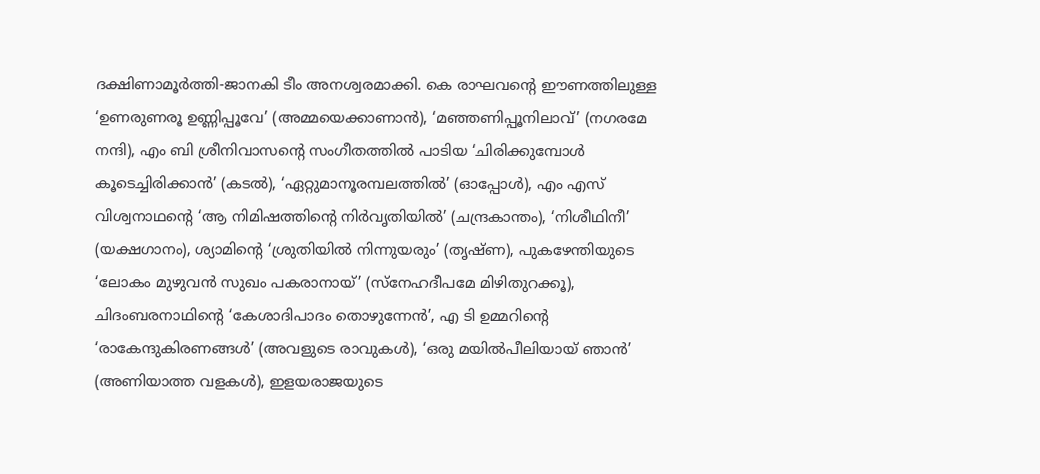ദക്ഷിണാമൂർത്തി-ജാനകി ടീം അനശ്വരമാക്കി. കെ രാഘവന്റെ ഈണത്തിലുള്ള ‘ഉണരുണരൂ ഉണ്ണിപ്പൂവേ’ (അമ്മയെക്കാണാൻ), ‘മഞ്ഞണിപ്പൂനിലാവ്’ (നഗരമേ നന്ദി), എം ബി ശ്രീനിവാസന്റെ സംഗീതത്തിൽ പാടിയ ‘ചിരിക്കുമ്പോൾ കൂടെച്ചിരിക്കാൻ’ (കടൽ), ‘ഏറ്റുമാനൂരമ്പലത്തിൽ’ (ഓപ്പോൾ), എം എസ് വിശ്വനാഥന്റെ ‘ആ നിമിഷത്തിന്റെ നിർവൃതിയിൽ’ (ചന്ദ്രകാന്തം), ‘നിശീഥിനീ’ (യക്ഷഗാനം), ശ്യാമിന്റെ ‘ശ്രുതിയിൽ നിന്നുയരും’ (തൃഷ്ണ), പുകഴേന്തിയുടെ ‘ലോകം മുഴുവൻ സുഖം പകരാനായ്’ (സ്നേഹദീപമേ മിഴിതുറക്കൂ), ചിദംബരനാഥിന്റെ ‘കേശാദിപാദം തൊഴുന്നേൻ’, എ ടി ഉമ്മറിന്റെ ‘രാകേന്ദുകിരണങ്ങൾ’ (അവളുടെ രാവുകൾ), ‘ഒരു മയിൽപീലിയായ് ഞാൻ’ (അണിയാത്ത വളകൾ), ഇളയരാജയുടെ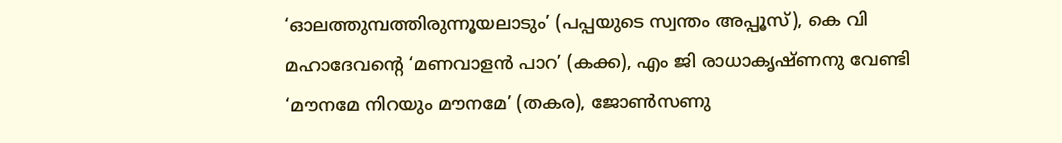‘ഓലത്തുമ്പത്തിരുന്നൂയലാടും’ (പപ്പയുടെ സ്വന്തം അപ്പൂസ്), കെ വി മഹാദേവന്റെ ‘മണവാളൻ പാറ’ (കക്ക), എം ജി രാധാകൃഷ്ണനു വേണ്ടി ‘മൗനമേ നിറയും മൗനമേ’ (തകര), ജോൺസണു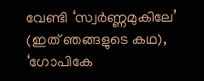വേണ്ടി ‘സ്വർണ്ണമുകിലേ’ (ഇത് ഞങ്ങളുടെ കഥ), ‘ഗോപികേ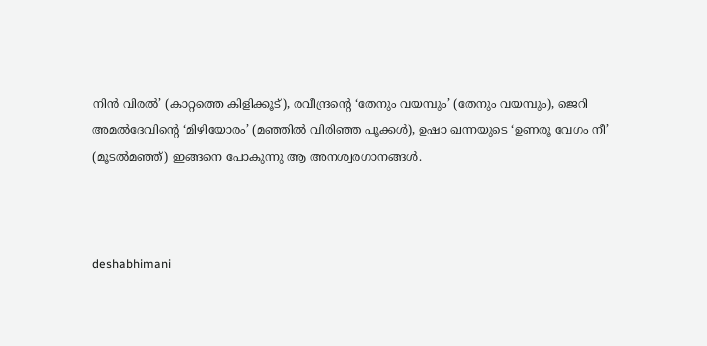നിൻ വിരൽ’ (കാറ്റത്തെ കിളിക്കൂട്), രവീന്ദ്രന്റെ ‘തേനും വയമ്പും’ (തേനും വയമ്പും), ജെറി അമൽദേവിന്റെ ‘മിഴിയോരം’ (മഞ്ഞിൽ വിരിഞ്ഞ പൂക്കൾ), ഉഷാ ഖന്നയുടെ ‘ഉണരൂ വേഗം നീ’ (മൂടൽമഞ്ഞ്) ഇങ്ങനെ പോകുന്നു ആ അനശ്വരഗാനങ്ങൾ.



deshabhimani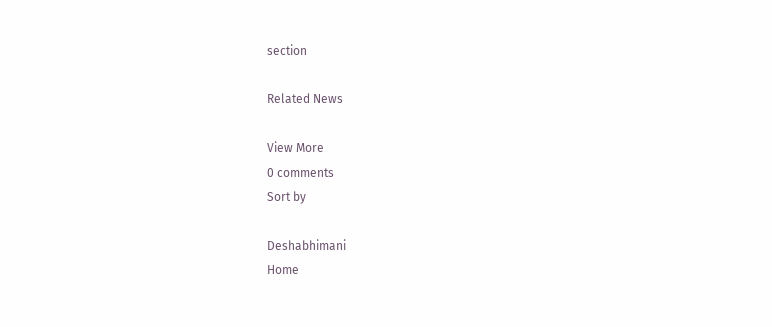section

Related News

View More
0 comments
Sort by

Deshabhimani
Home